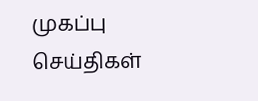முகப்பு
செய்திகள்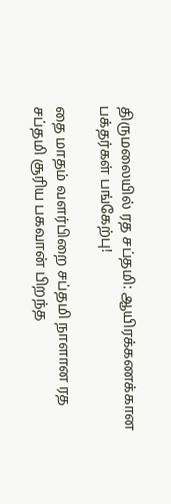திருமலையில் ரத சப்தமி: ஆயிரக்கணக்கான பக்தர்கள் பங்கேற்பு!

தை மாதம் வளர்பிறை சப்தமி நாளான ரத சப்தமி சூரிய பகவான் பிறந்த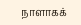நாளாகக்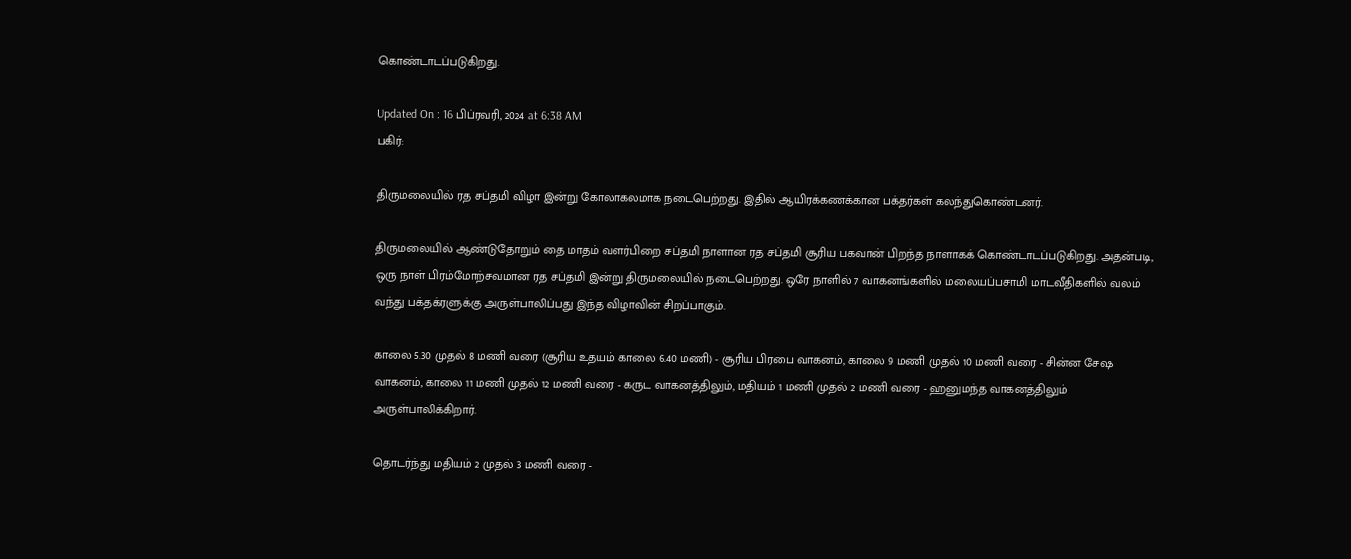கொண்டாடப்படுகிறது.

Updated On : 16 பிப்ரவரி, 2024 at 6:38 AM
பகிர்:

திருமலையில் ரத சப்தமி விழா இன்று கோலாகலமாக நடைபெற்றது. இதில் ஆயிரக்கணக்கான பக்தர்கள் கலந்துகொண்டனர்.

திருமலையில் ஆண்டுதோறும் தை மாதம் வளர்பிறை சப்தமி நாளான ரத சப்தமி சூரிய பகவான் பிறந்த நாளாகக் கொண்டாடப்படுகிறது. அதன்படி, ஒரு நாள் பிரம்மோற்சவமான ரத சப்தமி இன்று திருமலையில் நடைபெற்றது. ஒரே நாளில் 7 வாகனங்களில் மலையப்பசாமி மாடவீதிகளில் வலம் வந்து பக்தக்ரளுக்கு அருள்பாலிப்பது இந்த விழாவின் சிறப்பாகும்.

காலை 5.30 முதல் 8 மணி வரை (சூரிய உதயம் காலை 6.40 மணி) - சூரிய பிரபை வாகனம், காலை 9 மணி முதல் 10 மணி வரை - சின்ன சேஷ வாகனம், காலை 11 மணி முதல் 12 மணி வரை - கருட வாகனத்திலும், மதியம் 1 மணி முதல் 2 மணி வரை - ஹனுமந்த வாகனத்திலும் அருள்பாலிக்கிறார்.

தொடர்ந்து மதியம் 2 முதல் 3 மணி வரை -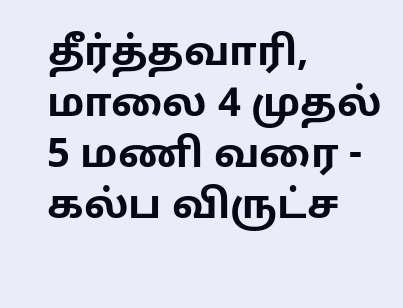தீர்த்தவாரி, மாலை 4 முதல் 5 மணி வரை - கல்ப விருட்ச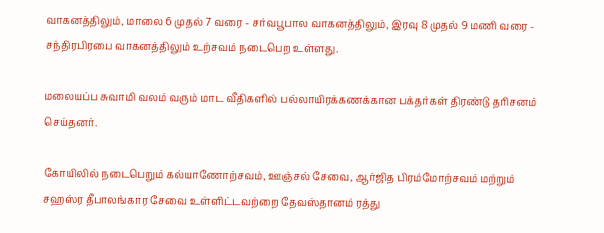வாகனத்திலும், மாலை 6 முதல் 7 வரை - சர்வபூபால வாகனத்திலும், இரவு 8 முதல் 9 மணி வரை - சந்திரபிரபை வாகனத்திலும் உற்சவம் நடைபெற உள்ளது.

மலையப்ப சுவாமி வலம் வரும் மாட வீதிகளில் பல்லாயிரக்கணக்கான பக்தர்கள் திரண்டு தரிசனம் செய்தனர்.

கோயிலில் நடைபெறும் கல்யாணோற்சவம், ஊஞ்சல் சேவை, ஆர்ஜித பிரம்மோற்சவம் மற்றும் சஹஸ்ர தீபாலங்கார சேவை உள்ளிட்டவற்றை தேவஸ்தானம் ரத்து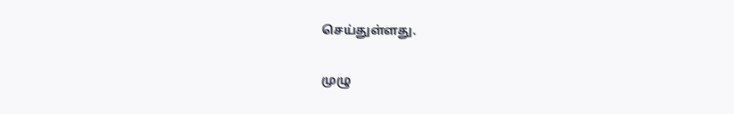செய்துள்ளது.

முழு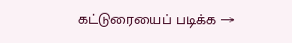கட்டுரையைப் படிக்க →